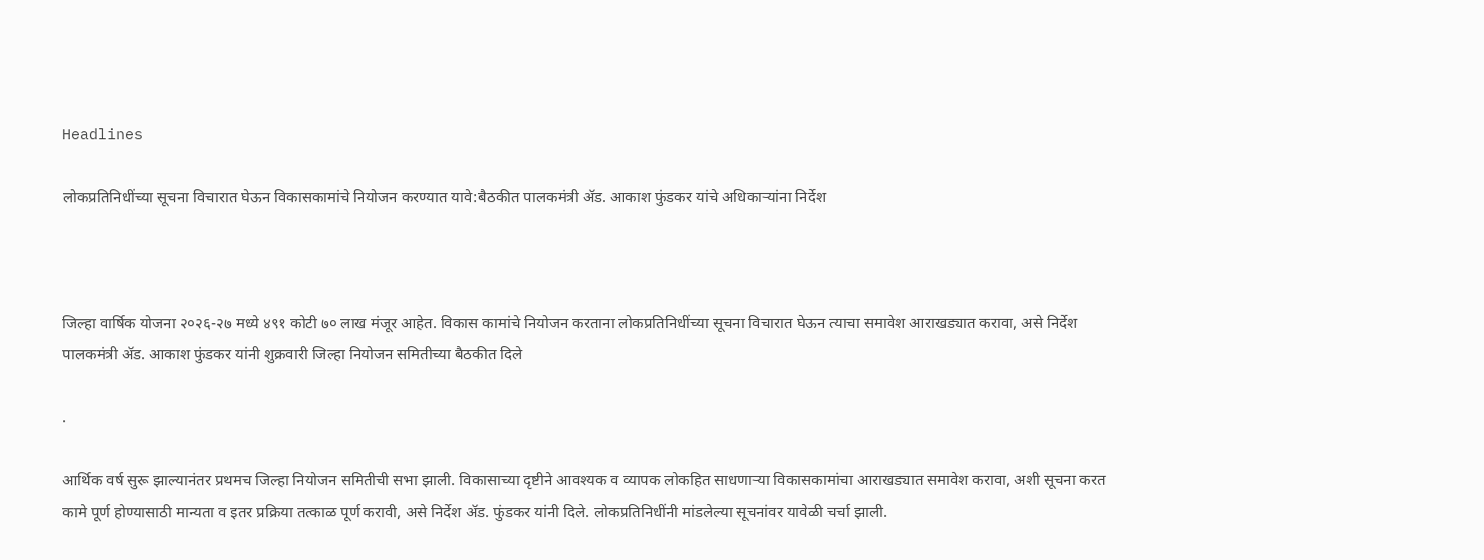Headlines

लोकप्रतिनिधींच्या सूचना विचारात घेऊन विकासकामांचे नियोजन करण्यात यावे:बैठकीत पालकमंत्री ॲड. आकाश फुंडकर यांचे अधिकाऱ्यांना निर्देश



जिल्हा वार्षिक योजना २०२६-२७ मध्ये ४९१ कोटी ७० लाख मंजूर आहेत. विकास कामांचे नियोजन करताना लोकप्रतिनिधींच्या सूचना विचारात घेऊन त्याचा समावेश आराखड्यात करावा, असे निर्देश पालकमंत्री ॲड. आकाश फुंडकर यांनी शुक्रवारी जिल्हा नियोजन समितीच्या बैठकीत दिले

.

आर्थिक वर्ष सुरू झाल्यानंतर प्रथमच जिल्हा नियोजन समितीची सभा झाली. विकासाच्या दृष्टीने आवश्यक व व्यापक लोकहित साधणाऱ्या विकासकामांचा आराखड्यात समावेश करावा, अशी सूचना करत कामे पूर्ण होण्यासाठी मान्यता व इतर प्रक्रिया तत्काळ पूर्ण करावी, असे निर्देश ॲड. फुंडकर यांनी दिले. लोकप्रतिनिधींनी मांडलेल्या सूचनांवर यावेळी चर्चा झाली.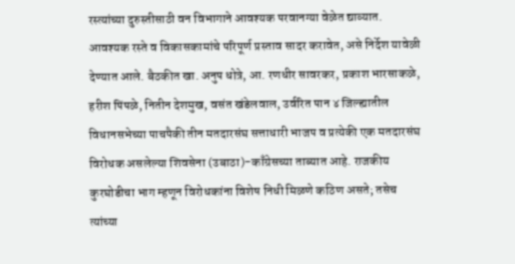रस्त्यांच्या दुरुस्तीसाठी वन विभागाने आवश्यक परवानग्या वेळेत द्याव्यात. आवश्यक रस्ते व विकासकामांचे परिपूर्ण प्रस्ताव सादर करावेत, असे निर्देश यावेळी देण्यात आले. बैठकीत खा. अनुप धोत्रे, आ. रणधीर सावरकर, प्रकाश भारसाकळे, हरीश पिंपळे, नितीन देशमुख, वसंत खंडेलवाल, उर्वरित पान ४ जिल्ह्यातील विधानसभेच्या पाचपैकी तीन मतदारसंघ सत्ताधारी भाजप व प्रत्येकी एक मतदारसंघ विरोधक असलेल्या शिवसेना (उबाठा)-काँग्रेसच्या ताब्यात आहे. राजकीय कुरघोडीचा भाग म्हणून विरोधकांना विशेष निधी मिळणे कठिण असते; तसेच त्यांच्या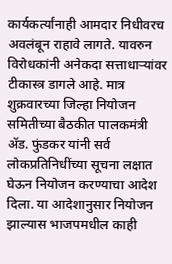कार्यकर्त्यांनाही आमदार निधीवरच अवलंबून राहावे लागते. यावरुन विरोधकांनी अनेकदा सत्ताधाऱ्यांवर टीकास्त्र डागले आहे. मात्र शुक्रवारच्या जिल्हा नियोजन समितीच्या बैठकीत पालकमंत्री ॲड. फुंडकर यांनी सर्व लोकप्रतिनिधींच्या सूचना लक्षात घेऊन नियोजन करण्याचा आदेश दिला. या आदेशानुसार नियोजन झाल्यास भाजपमधील काही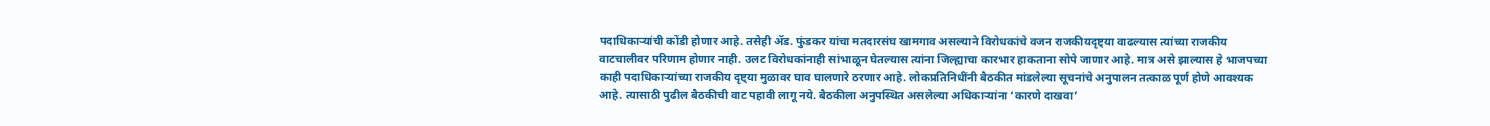पदाधिकाऱ्यांची कोंडी होणार आहे. तसेही ॲड. फुंडकर यांचा मतदारसंघ खामगाव असल्याने विरोधकांचे वजन राजकीयदृष्ट्या वाढल्यास त्यांच्या राजकीय वाटचालीवर परिणाम होणार नाही. उलट विरोधकांनाही सांभाळून घेतल्यास त्यांना जिल्ह्याचा कारभार हाकताना सोपे जाणार आहे. मात्र असे झाल्यास हे भाजपच्या काही पदाधिकाऱ्यांच्या राजकीय दृष्ट्या मुळावर घाव घालणारे ठरणार आहे. लोकप्रतिनिधींनी बैठकीत मांडलेल्या सूचनांचे अनुपालन तत्काळ पूर्ण होणे आवश्यक आहे. त्यासाठी पुढील बैठकीची वाट पहावी लागू नये. बैठकीला अनुपस्थित असलेल्या अधिकाऱ्यांना ‘कारणे दाखवा’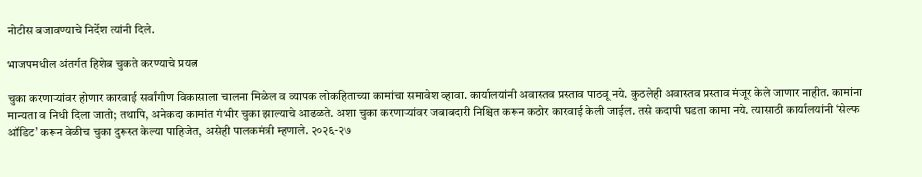नोटीस बजावण्याचे निर्देश त्यांनी दिले.

भाजपमधील अंतर्गत हिशेब चुकते करण्याचे प्रयत्न

चुका करणाऱ्यांवर होणार कारवाई सर्वांगीण विकासाला चालना मिळेल व व्यापक लोकहिताच्या कामांचा समावेश व्हावा. कार्यालयांनी अवास्तव प्रस्ताव पाठवू नये. कुठलेही अवास्तव प्रस्ताव मंजूर केले जाणार नाहीत. कामांना मान्यता व निधी दिला जातो; तथापि, अनेकदा कामांत गंभीर चुका झाल्याचे आढळते. अशा चुका करणाऱ्यांवर जबाबदारी निश्चित करून कठोर कारवाई केली जाईल. तसे कदापी घडता कामा नये. त्यासाठी कार्यालयांनी ‘सेल्फ ऑडिट’ करून वेळीच चुका दुरूस्त केल्या पाहिजेत, असेही पालकमंत्री म्हणाले. २०२६-२७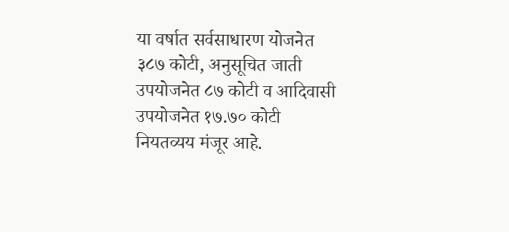या वर्षात सर्वसाधारण योजनेत ३८७ कोटी, अनुसूचित जाती उपयोजनेत ८७ कोटी व आदिवासी उपयोजनेत १७.७० कोटी नियतव्यय मंजूर आहे.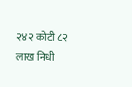२४२ कोटी ८२ लाख निधी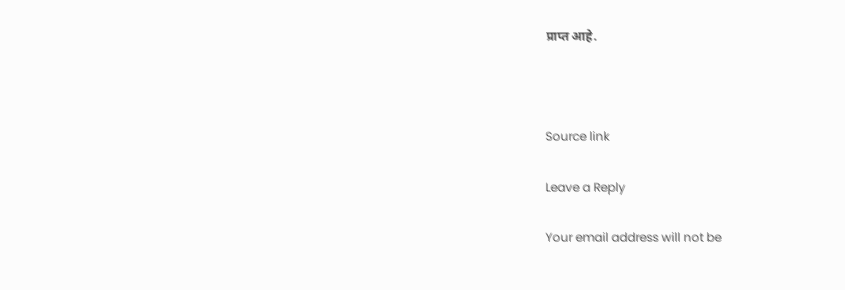प्राप्त आहे.



Source link

Leave a Reply

Your email address will not be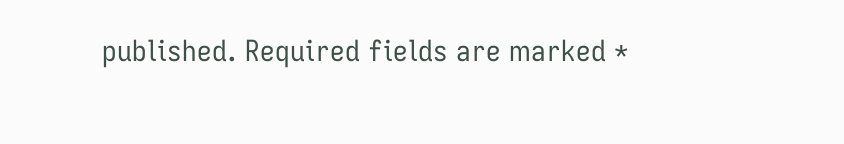published. Required fields are marked *